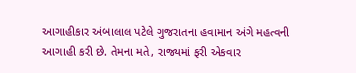આગાહીકાર અંબાલાલ પટેલે ગુજરાતના હવામાન અંગે મહત્વની આગાહી કરી છે. તેમના મતે, રાજ્યમાં ફરી એકવાર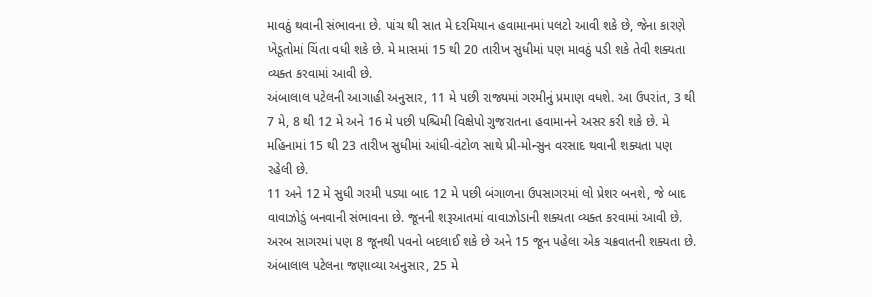માવઠું થવાની સંભાવના છે. પાંચ થી સાત મે દરમિયાન હવામાનમાં પલટો આવી શકે છે, જેના કારણે ખેડૂતોમાં ચિંતા વધી શકે છે. મે માસમાં 15 થી 20 તારીખ સુધીમાં પણ માવઠું પડી શકે તેવી શક્યતા વ્યક્ત કરવામાં આવી છે.
અંબાલાલ પટેલની આગાહી અનુસાર, 11 મે પછી રાજ્યમાં ગરમીનું પ્રમાણ વધશે. આ ઉપરાંત, 3 થી 7 મે, 8 થી 12 મે અને 16 મે પછી પશ્ચિમી વિક્ષેપો ગુજરાતના હવામાનને અસર કરી શકે છે. મે મહિનામાં 15 થી 23 તારીખ સુધીમાં આંધી-વંટોળ સાથે પ્રી-મોન્સુન વરસાદ થવાની શક્યતા પણ રહેલી છે.
11 અને 12 મે સુધી ગરમી પડ્યા બાદ 12 મે પછી બંગાળના ઉપસાગરમાં લો પ્રેશર બનશે, જે બાદ વાવાઝોડું બનવાની સંભાવના છે. જૂનની શરૂઆતમાં વાવાઝોડાની શક્યતા વ્યક્ત કરવામાં આવી છે. અરબ સાગરમાં પણ 8 જૂનથી પવનો બદલાઈ શકે છે અને 15 જૂન પહેલા એક ચક્રવાતની શક્યતા છે. અંબાલાલ પટેલના જણાવ્યા અનુસાર, 25 મે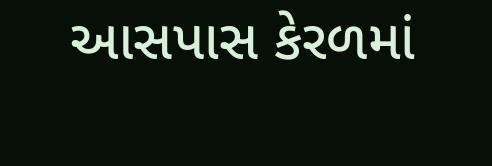આસપાસ કેરળમાં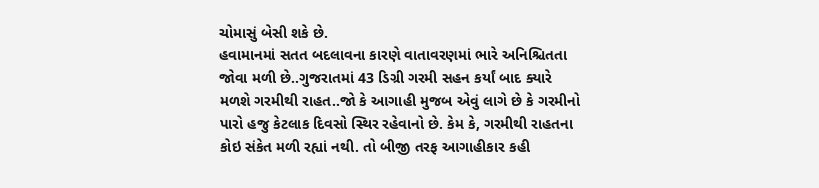ચોમાસું બેસી શકે છે.
હવામાનમાં સતત બદલાવના કારણે વાતાવરણમાં ભારે અનિશ્ચિતતા જોવા મળી છે..ગુજરાતમાં 43 ડિગ્રી ગરમી સહન કર્યાં બાદ ક્યારે મળશે ગરમીથી રાહત..જો કે આગાહી મુજબ એવું લાગે છે કે ગરમીનો પારો હજુ કેટલાક દિવસો સ્થિર રહેવાનો છે. કેમ કે, ગરમીથી રાહતના કોઇ સંકેત મળી રહ્યાં નથી. તો બીજી તરફ આગાહીકાર કહી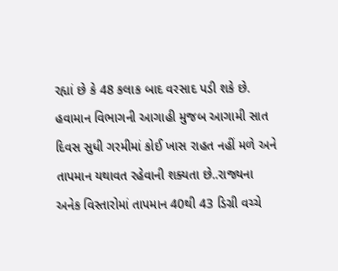રહ્યાં છે કે 48 કલાક બાદ વરસાદ પડી શકે છે.
હવામાન વિભાગની આગાહી મુજબ આગામી સાત દિવસ સુધી ગરમીમાં કોઈ ખાસ રાહત નહીં મળે અને તાપમાન યથાવત રહેવાની શક્યતા છે..રાજ્યના અનેક વિસ્તારોમાં તાપમાન 40થી 43 ડિગ્રી વચ્ચે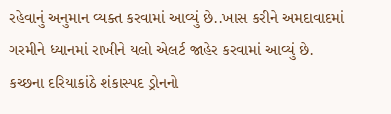રહેવાનું અનુમાન વ્યક્ત કરવામાં આવ્યું છે..ખાસ કરીને અમદાવાદમાં ગરમીને ધ્યાનમાં રાખીને યલો એલર્ટ જાહેર કરવામાં આવ્યું છે.
કચ્છના દરિયાકાંઠે શંકાસ્પદ ડ્રોનનો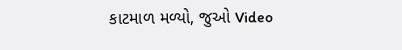કાટમાળ મળ્યો, જુઓ Video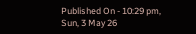Published On - 10:29 pm, Sun, 3 May 26